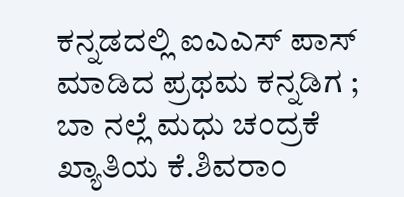ಕನ್ನಡದಲ್ಲಿ ಐಎಎಸ್ ಪಾಸ್ ಮಾಡಿದ ಪ್ರಥಮ ಕನ್ನಡಿಗ ; ಬಾ ನಲ್ಲೆ ಮಧು ಚಂದ್ರಕೆ ಖ್ಯಾತಿಯ ಕೆ.ಶಿವರಾಂ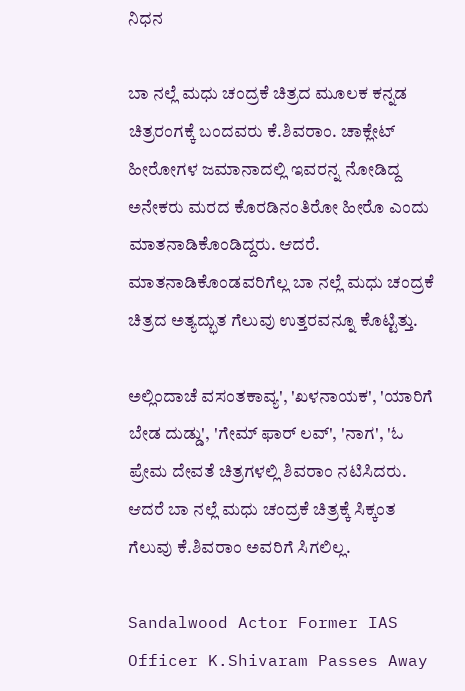ನಿಧನ

ಬಾ ನಲ್ಲೆ ಮಧು ಚಂದ್ರಕೆ ಚಿತ್ರದ ಮೂಲಕ ಕನ್ನಡ ಚಿತ್ರರಂಗಕ್ಕೆ ಬಂದವರು ಕೆ.ಶಿವರಾಂ. ಚಾಕ್ಲೇಟ್ ಹೀರೋಗಳ ಜಮಾನಾದಲ್ಲಿ ಇವರನ್ನ ನೋಡಿದ್ದ ಅನೇಕರು ಮರದ ಕೊರಡಿನಂತಿರೋ ಹೀರೊ ಎಂದು ಮಾತನಾಡಿಕೊಂಡಿದ್ದರು. ಆದರೆ. ಮಾತನಾಡಿಕೊಂಡವರಿಗೆಲ್ಲ ಬಾ ನಲ್ಲೆ ಮಧು ಚಂದ್ರಕೆ ಚಿತ್ರದ ಅತ್ಯದ್ಭುತ ಗೆಲುವು ಉತ್ತರವನ್ನೂ ಕೊಟ್ಟಿತ್ತು.

ಅಲ್ಲಿಂದಾಚೆ ವಸಂತಕಾವ್ಯ', 'ಖಳನಾಯಕ', 'ಯಾರಿಗೆ ಬೇಡ ದುಡ್ಡು', 'ಗೇಮ್ ಫಾರ್ ಲವ್', 'ನಾಗ', 'ಓ ಪ್ರೇಮ ದೇವತೆ ಚಿತ್ರಗಳಲ್ಲಿ ಶಿವರಾಂ ನಟಿಸಿದರು. ಆದರೆ ಬಾ ನಲ್ಲೆ ಮಧು ಚಂದ್ರಕೆ ಚಿತ್ರಕ್ಕೆ ಸಿಕ್ಕಂತ ಗೆಲುವು ಕೆ.ಶಿವರಾಂ ಅವರಿಗೆ ಸಿಗಲಿಲ್ಲ.

Sandalwood Actor Former IAS Officer K.Shivaram Passes Away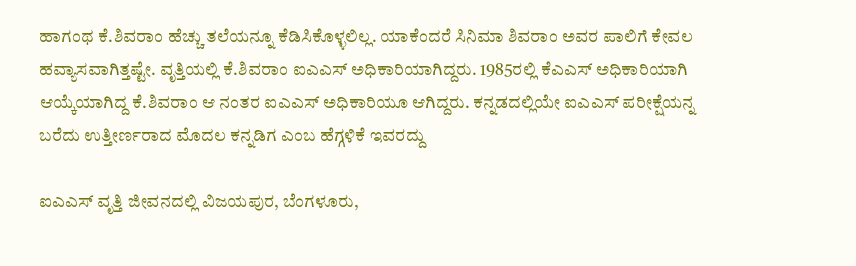ಹಾಗಂಥ ಕೆ.ಶಿವರಾಂ ಹೆಚ್ಚು ತಲೆಯನ್ನೂ ಕೆಡಿಸಿಕೊಳ್ಳಲಿಲ್ಲ. ಯಾಕೆಂದರೆ ಸಿನಿಮಾ ಶಿವರಾಂ ಅವರ ಪಾಲಿಗೆ ಕೇವಲ ಹವ್ಯಾಸವಾಗಿತ್ತಷ್ಟೇ. ವೃತ್ತಿಯಲ್ಲಿ ಕೆ.ಶಿವರಾಂ ಐಎಎಸ್ ಅಧಿಕಾರಿಯಾಗಿದ್ದರು. 1985ರಲ್ಲಿ ಕೆಎಎಸ್‌ ಅಧಿಕಾರಿಯಾಗಿ ಆಯ್ಕೆಯಾಗಿದ್ದ ಕೆ.ಶಿವರಾಂ ಆ ನಂತರ ಐಎಎಸ್‌ ಅಧಿಕಾರಿಯೂ ಆಗಿದ್ದರು. ಕನ್ನಡದಲ್ಲಿಯೇ ಐಎಎಸ್ ಪರೀಕ್ಷೆಯನ್ನ ಬರೆದು ಉತ್ತೀರ್ಣರಾದ ಮೊದಲ ಕನ್ನಡಿಗ ಎಂಬ ಹೆಗ್ಗಳಿಕೆ ಇವರದ್ದು

ಐಎಎಸ್ ವೃತ್ತಿ ಜೀವನದಲ್ಲಿ ವಿಜಯಪುರ, ಬೆಂಗಳೂರು,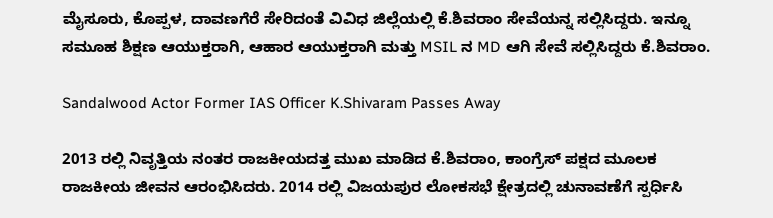ಮೈಸೂರು, ಕೊಪ್ಪಳ, ದಾವಣಗೆರೆ ಸೇರಿದಂತೆ ವಿವಿಧ ಜಿಲ್ಲೆಯಲ್ಲಿ ಕೆ.ಶಿವರಾಂ ಸೇವೆಯನ್ನ ಸಲ್ಲಿಸಿದ್ದರು. ಇನ್ನೂ ಸಮೂಹ ಶಿಕ್ಷಣ ಆಯುಕ್ತರಾಗಿ, ಆಹಾರ ಆಯುಕ್ತರಾಗಿ ಮತ್ತು MSIL ನ MD ಆಗಿ ಸೇವೆ ಸಲ್ಲಿಸಿದ್ದರು ಕೆ.ಶಿವರಾಂ.

Sandalwood Actor Former IAS Officer K.Shivaram Passes Away

2013 ರಲ್ಲಿ ನಿವೃತ್ತಿಯ ನಂತರ ರಾಜಕೀಯದತ್ತ ಮುಖ ಮಾಡಿದ ಕೆ.ಶಿವರಾಂ, ಕಾಂಗ್ರೆಸ್ ಪಕ್ಷದ ಮೂಲಕ ರಾಜಕೀಯ ಜೀವನ ಆರಂಭಿಸಿದರು. 2014 ರಲ್ಲಿ ವಿಜಯಪುರ ಲೋಕಸಭೆ ಕ್ಷೇತ್ರದಲ್ಲಿ ಚುನಾವಣೆಗೆ ಸ್ಪರ್ಧಿಸಿ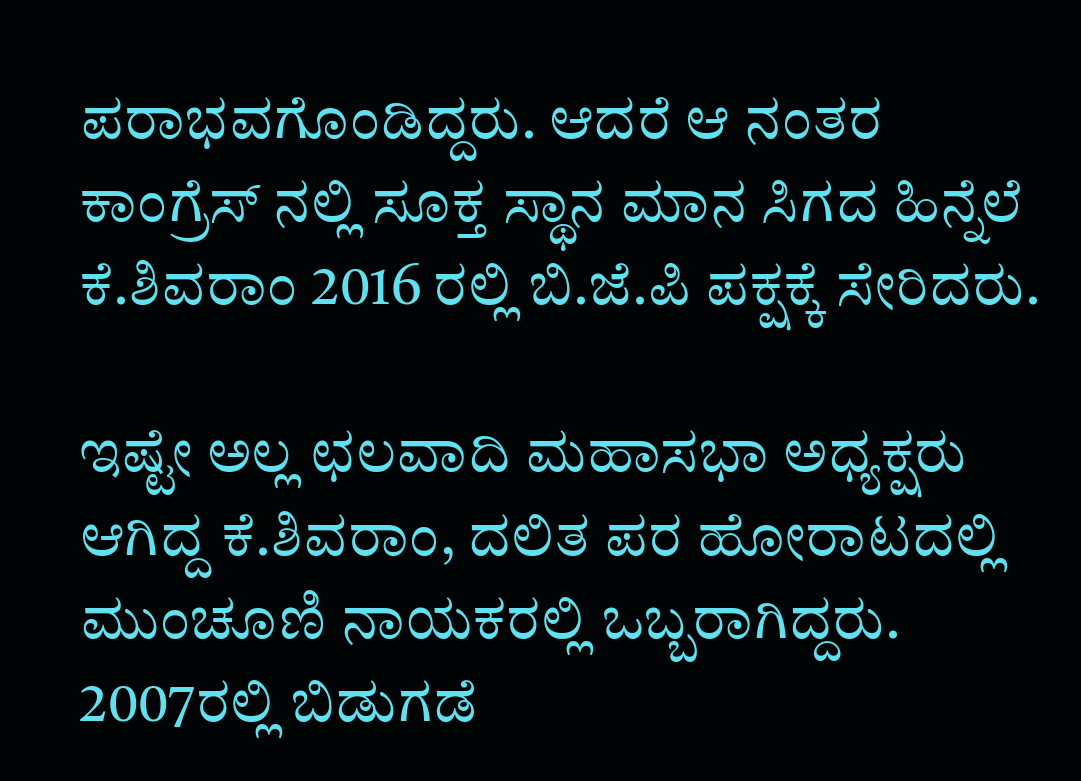ಪರಾಭವಗೊಂಡಿದ್ದರು. ಆದರೆ ಆ ನಂತರ ಕಾಂಗ್ರೆಸ್ ನಲ್ಲಿ ಸೂಕ್ತ ಸ್ಥಾನ ಮಾನ ಸಿಗದ ಹಿನ್ನೆಲೆ ಕೆ.ಶಿವರಾಂ 2016 ರಲ್ಲಿ ಬಿ.ಜೆ.ಪಿ ಪಕ್ಷಕ್ಕೆ ಸೇರಿದರು.

ಇಷ್ಟೇ ಅಲ್ಲ ಛಲವಾದಿ ಮಹಾಸಭಾ ಅಧ್ಯಕ್ಷರು ಆಗಿದ್ದ ಕೆ.ಶಿವರಾಂ, ದಲಿತ ಪರ ಹೋರಾಟದಲ್ಲಿ ಮುಂಚೂಣಿ ನಾಯಕರಲ್ಲಿ ಒಬ್ಬರಾಗಿದ್ದರು. 2007ರಲ್ಲಿ ಬಿಡುಗಡೆ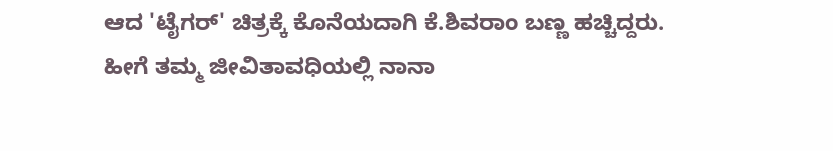ಆದ 'ಟೈಗರ್' ಚಿತ್ರಕ್ಕೆ ಕೊನೆಯದಾಗಿ ಕೆ.ಶಿವರಾಂ ಬಣ್ಣ ಹಚ್ಚಿದ್ದರು. ಹೀಗೆ ತಮ್ಮ ಜೀವಿತಾವಧಿಯಲ್ಲಿ ನಾನಾ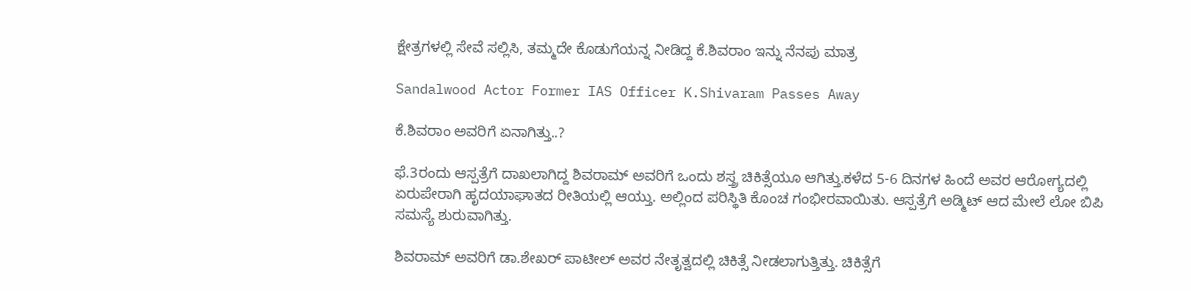ಕ್ಷೇತ್ರಗಳಲ್ಲಿ ಸೇವೆ ಸಲ್ಲಿಸಿ, ತಮ್ಮದೇ ಕೊಡುಗೆಯನ್ನ ನೀಡಿದ್ದ ಕೆ.ಶಿವರಾಂ ಇನ್ನು ನೆನಪು ಮಾತ್ರ

Sandalwood Actor Former IAS Officer K.Shivaram Passes Away

ಕೆ.ಶಿವರಾಂ ಅವರಿಗೆ ಏನಾಗಿತ್ತು..?

ಫೆ.3ರಂದು ಆಸ್ಪತ್ರೆಗೆ ದಾಖಲಾಗಿದ್ದ ಶಿವರಾಮ್‌ ಅವರಿಗೆ ಒಂದು ಶಸ್ತ್ರ ಚಿಕಿತ್ಸೆಯೂ ಆಗಿತ್ತು.ಕಳೆದ 5-6 ದಿನಗಳ ಹಿಂದೆ ಅವರ ಆರೋಗ್ಯದಲ್ಲಿ ಏರುಪೇರಾಗಿ ಹೃದಯಾಘಾತದ ರೀತಿಯಲ್ಲಿ ಆಯ್ತು. ಅಲ್ಲಿಂದ ಪರಿಸ್ಥಿತಿ ಕೊಂಚ ಗಂಭೀರವಾಯಿತು. ಆಸ್ಪತ್ರೆಗೆ ಅಡ್ಮಿಟ್ ಆದ ಮೇಲೆ ಲೋ ಬಿಪಿ ಸಮಸ್ಯೆ ಶುರುವಾಗಿತ್ತು.

ಶಿವರಾಮ್ ಅವರಿಗೆ ಡಾ.ಶೇಖರ್ ಪಾಟೀಲ್ ಅವರ ನೇತೃತ್ವದಲ್ಲಿ ಚಿಕಿತ್ಸೆ ನೀಡಲಾಗುತ್ತಿತ್ತು. ಚಿಕಿತ್ಸೆಗೆ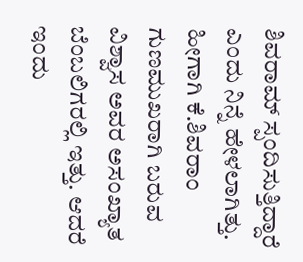ಶಿವರಾಮ್ ಸ್ಪಂದಿಸುತ್ತಿದ್ದಾರೆ ಎಂದು ನಿನ್ನೆ ಹೇಳಲಾಗಿತ್ತು. ಹೀಗಾಗಿ ಕೆ.ಶಿವರಾಂ ಗುಣಮುಖರಾಗಿ ಬರುವ ವಿಶ್ವಾಸ ಅವರ ಅಸಂಖ್ಯಾತ ಬೆಂಬಲಿಗರಲ್ಲಿ ಇತ್ತು. ಆದರೆ ಇಂದು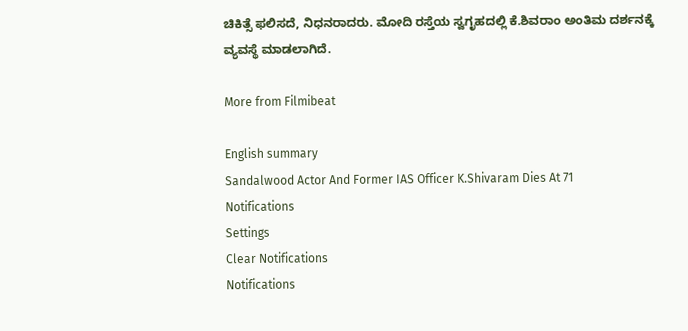ಚಿಕಿತ್ಸೆ ಫಲಿಸದೆ, ನಿಧನರಾದರು. ಮೋದಿ ರಸ್ತೆಯ ಸ್ವಗೃಹದಲ್ಲಿ ಕೆ.ಶಿವರಾಂ ಅಂತಿಮ ದರ್ಶನಕ್ಕೆ ವ್ಯವಸ್ಥೆ ಮಾಡಲಾಗಿದೆ.

More from Filmibeat

English summary
Sandalwood Actor And Former IAS Officer K.Shivaram Dies At 71
Notifications
Settings
Clear Notifications
Notifications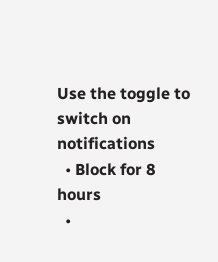Use the toggle to switch on notifications
  • Block for 8 hours
  •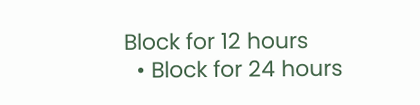Block for 12 hours
  • Block for 24 hours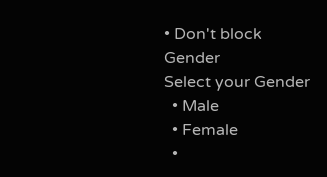• Don't block
Gender
Select your Gender
  • Male
  • Female
  •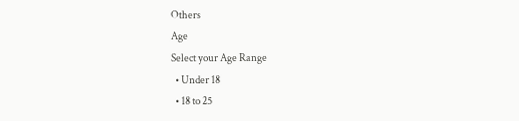Others
Age
Select your Age Range
  • Under 18
  • 18 to 25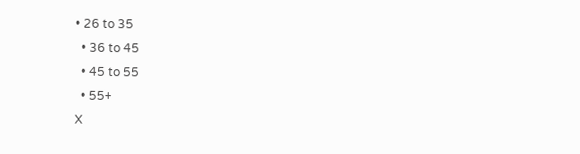• 26 to 35
  • 36 to 45
  • 45 to 55
  • 55+
X